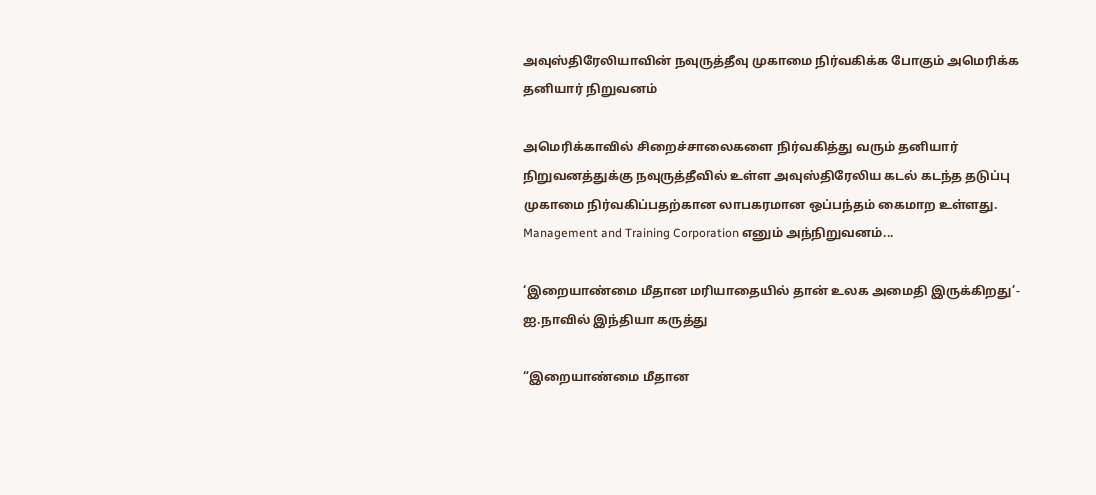அவுஸ்திரேலியாவின் நவுருத்தீவு முகாமை நிர்வகிக்க போகும் அமெரிக்க தனியார் நிறுவனம்

அமெரிக்காவில் சிறைச்சாலைகளை நிர்வகித்து வரும் தனியார் நிறுவனத்துக்கு நவுருத்தீவில் உள்ள அவுஸ்திரேலிய கடல் கடந்த தடுப்பு முகாமை நிர்வகிப்பதற்கான லாபகரமான ஒப்பந்தம் கைமாற உள்ளது. Management and Training Corporation எனும் அந்நிறுவனம்...

‘இறையாண்மை மீதான மரியாதையில் தான் உலக அமைதி இருக்கிறது’- ஐ.நாவில் இந்தியா கருத்து

“இறையாண்மை மீதான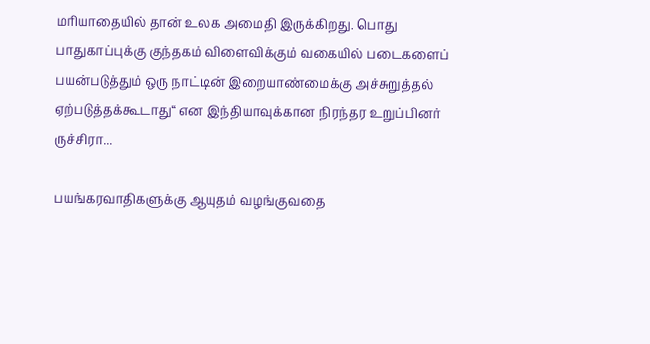மரியாதையில் தான் உலக அமைதி இருக்கிறது. பொது பாதுகாப்புக்கு குந்தகம் விளைவிக்கும் வகையில் படைகளைப் பயன்படுத்தும் ஒரு நாட்டின் இறையாண்மைக்கு அச்சுறுத்தல் ஏற்படுத்தக்கூடாது“ என இந்தியாவுக்கான நிரந்தர உறுப்பினர் ருச்சிரா...

பயங்கரவாதிகளுக்கு ஆயுதம் வழங்குவதை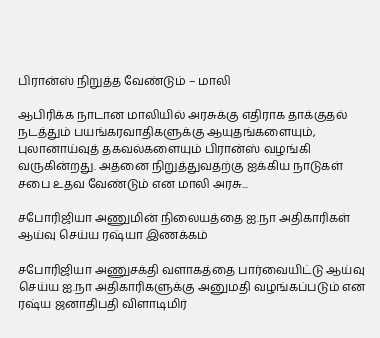பிரான்ஸ் நிறுத்த வேண்டும் – மாலி

ஆபிரிக்க நாடான மாலியில் அரசுக்கு எதிராக தாக்குதல் நடத்தும் பயங்கரவாதிகளுக்கு ஆயுதங்களையும், புலானாய்வுத் தகவல்களையும் பிரான்ஸ் வழங்கி வருகின்றது. அதனை நிறுத்துவதற்கு ஐக்கிய நாடுகள் சபை உதவ வேண்டும் என மாலி அரசு...

சபோரிஜியா அணுமின் நிலையத்தை ஐ.நா அதிகாரிகள் ஆய்வு செய்ய ரஷ்யா இணக்கம்

சபோரிஜியா அணுசக்தி வளாகத்தை பார்வையிட்டு ஆய்வு செய்ய ஐ.நா அதிகாரிகளுக்கு அனுமதி வழங்கப்படும் என ரஷ்ய ஜனாதிபதி விளாடிமிர்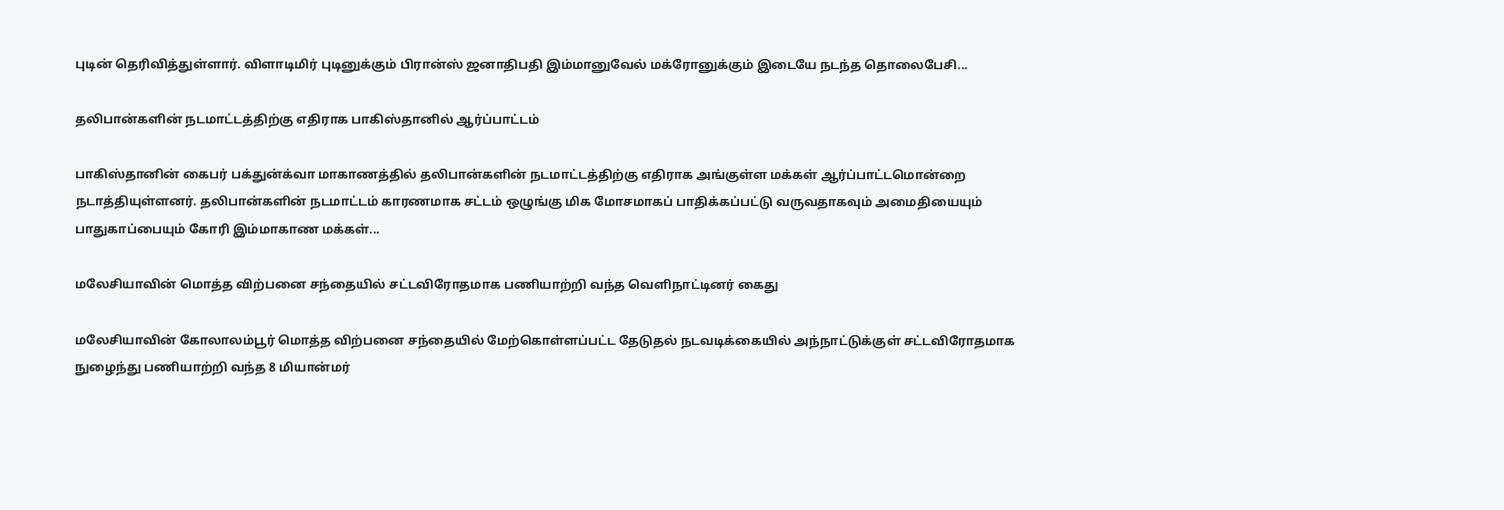புடின் தெரிவித்துள்ளார். விளாடிமிர் புடினுக்கும் பிரான்ஸ் ஜனாதிபதி இம்மானுவேல் மக்ரோனுக்கும் இடையே நடந்த தொலைபேசி...

தலிபான்களின் நடமாட்டத்திற்கு எதிராக பாகிஸ்தானில் ஆர்ப்பாட்டம்

பாகிஸ்தானின் கைபர் பக்துன்க்வா மாகாணத்தில் தலிபான்களின் நடமாட்டத்திற்கு எதிராக அங்குள்ள மக்கள் ஆர்ப்பாட்டமொன்றை நடாத்தியுள்ளனர். தலிபான்களின் நடமாட்டம் காரணமாக சட்டம் ஒழுங்கு மிக மோசமாகப் பாதிக்கப்பட்டு வருவதாகவும் அமைதியையும் பாதுகாப்பையும் கோரி இம்மாகாண மக்கள்...

மலேசியாவின் மொத்த விற்பனை சந்தையில் சட்டவிரோதமாக பணியாற்றி வந்த வெளிநாட்டினர் கைது

மலேசியாவின் கோலாலம்பூர் மொத்த விற்பனை சந்தையில் மேற்கொள்ளப்பட்ட தேடுதல் நடவடிக்கையில் அந்நாட்டுக்குள் சட்டவிரோதமாக நுழைந்து பணியாற்றி வந்த 8 மியான்மர்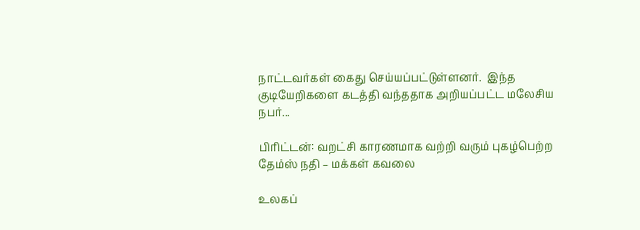நாட்டவர்கள் கைது செய்யப்பட்டுள்ளனர்.  இந்த குடியேறிகளை கடத்தி வந்ததாக அறியப்பட்ட மலேசிய நபர்...

பிரிட்டன்: வறட்சி காரணமாக வற்றி வரும் புகழ்பெற்ற தேம்ஸ் நதி – மக்கள் கவலை

உலகப்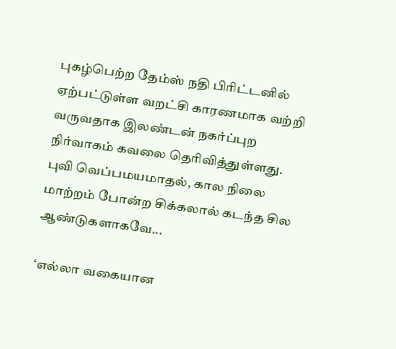புகழ்பெற்ற தேம்ஸ் நதி பிரிட்டனில் ஏற்பட்டுள்ள வறட்சி காரணமாக வற்றி வருவதாக இலண்டன் நகர்ப்புற நிர்வாகம் கவலை தெரிவித்துள்ளது. புவி வெப்பமயமாதல், கால நிலை மாற்றம் போன்ற சிக்கலால் கடந்த சில ஆண்டுகளாகவே...

‘எல்லா வகையான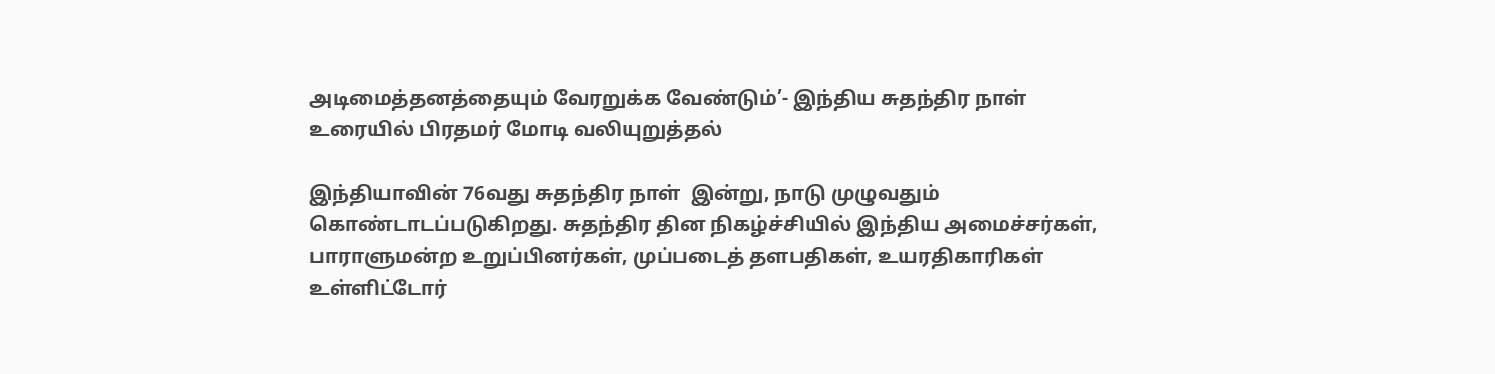அடிமைத்தனத்தையும் வேரறுக்க வேண்டும்’- இந்திய சுதந்திர நாள் உரையில் பிரதமர் மோடி வலியுறுத்தல்

இந்தியாவின் 76வது சுதந்திர நாள்  இன்று, நாடு முழுவதும் கொண்டாடப்படுகிறது. சுதந்திர தின நிகழ்ச்சியில் இந்திய அமைச்சர்கள்,  பாராளுமன்ற உறுப்பினர்கள், முப்படைத் தளபதிகள், உயரதிகாரிகள் உள்ளிட்டோர்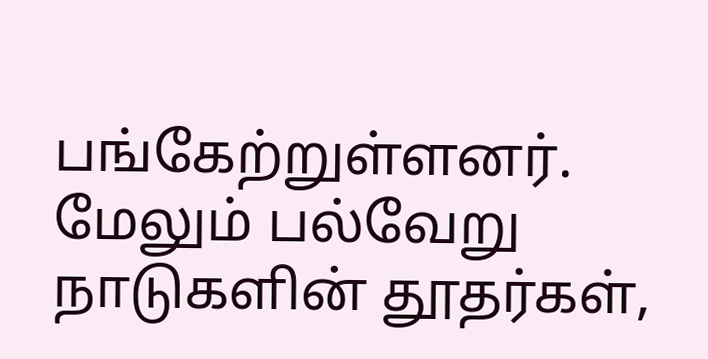பங்கேற்றுள்ளனர். மேலும் பல்வேறு நாடுகளின் தூதர்கள்,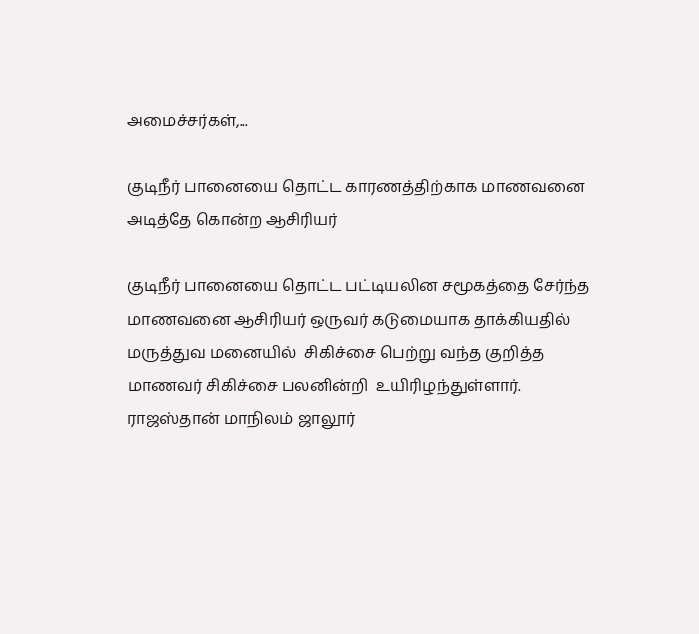அமைச்சர்கள்,...

குடிநீர் பானையை தொட்ட காரணத்திற்காக மாணவனை அடித்தே கொன்ற ஆசிரியர்

குடிநீர் பானையை தொட்ட பட்டியலின சமூகத்தை சேர்ந்த மாணவனை ஆசிரியர் ஒருவர் கடுமையாக தாக்கியதில் மருத்துவ மனையில்  சிகிச்சை பெற்று வந்த குறித்த மாணவர் சிகிச்சை பலனின்றி  உயிரிழந்துள்ளார். ராஜஸ்தான் மாநிலம் ஜாலூர்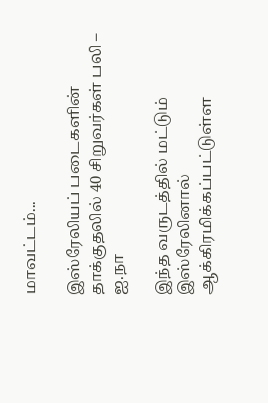மாவட்டம்...

இஸ்ரேலியப் படைகளின் தாக்குதலில் 40 சிறுவர்கள் பலி – ஐ.நா

இந்த வருடத்தில் மட்டும் இஸ்ரேலினால் ஆக்கிரமிக்கப்பட்டுள்ள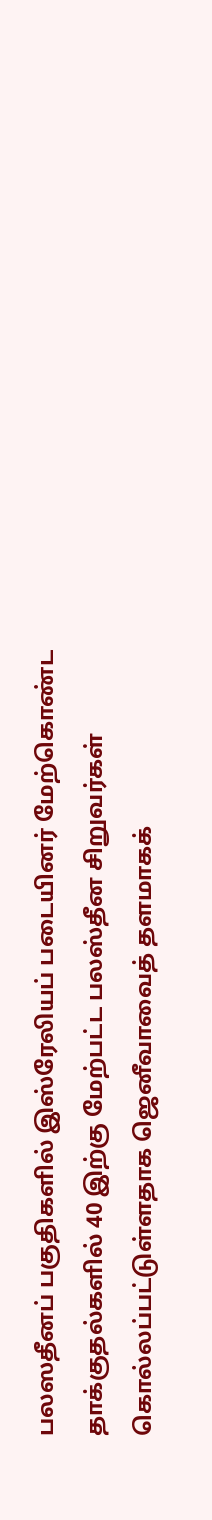பலஸதீனப் பகுதிகளில் இஸ்ரேலியப் படையினர் மேற்கொண்ட தாக்குதல்களில் 40 இற்கு மேற்பட்ட பலஸ்தீன சிறுவர்கள் கொல்லப்பட்டுள்ளதாக ஜெனீவாவைத் தளமாகக்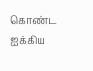கொண்ட ஐக்கிய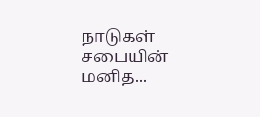நாடுகள் சபையின் மனித...